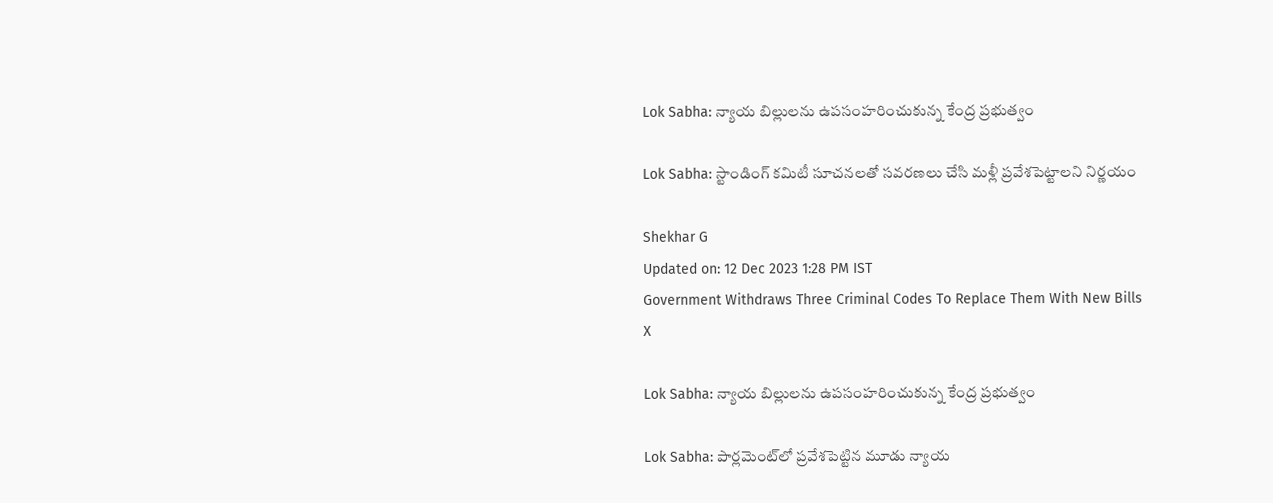Lok Sabha: న్యాయ బిల్లులను ఉపసంహరించుకున్న కేంద్ర ప్రభుత్వం

Lok Sabha: స్టాండింగ్ కమిటీ సూచనలతో సవరణలు చేసి మళ్లీ ప్రవేశపెట్టాలని నిర్ణయం

Shekhar G
Updated on: 12 Dec 2023 1:28 PM IST
Government Withdraws Three Criminal Codes To Replace Them With New Bills
X

Lok Sabha: న్యాయ బిల్లులను ఉపసంహరించుకున్న కేంద్ర ప్రభుత్వం

Lok Sabha: పార్లమెంట్‌లో ప్రవేశపెట్టిన మూడు న్యాయ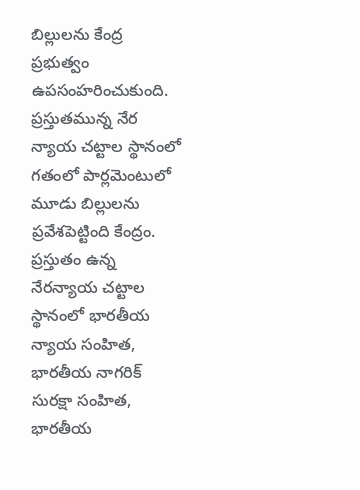బిల్లులను కేంద్ర ప్రభుత్వం ఉపసంహరించుకుంది. ప్రస్తుతమున్న నేర న్యాయ చట్టాల స్థానంలో గతంలో పార్లమెంటులో మూడు బిల్లులను ప్రవేశపెట్టింది కేంద్రం. ప్రస్తుతం ఉన్న నేరన్యాయ చట్టాల స్థానంలో భారతీయ న్యాయ సంహిత, భారతీయ నాగరిక్‌ సురక్షా సంహిత, భారతీయ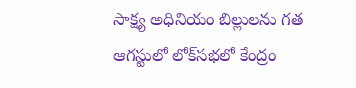సాక్ష్య అధినియం బిల్లులను గత ఆగస్టులో లోక్‌సభలో కేంద్రం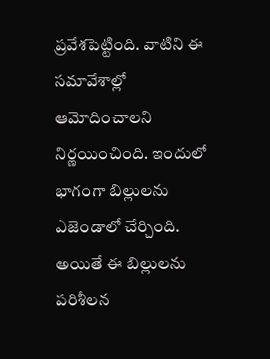ప్రవేశపెట్టింది. వాటిని ఈ సమావేశాల్లో ఆమోదించాలని నిర్ణయించింది. ఇందులో భాగంగా బిల్లులను ఎజెండాలో చేర్చింది. అయితే ఈ బిల్లులను పరిశీలన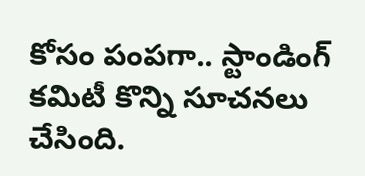కోసం పంపగా.. స్టాండింగ్ కమిటీ కొన్ని సూచనలు చేసింది.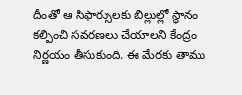దీంతో ఆ సిఫార్సులకు బిల్లుల్లో స్థానం కల్పించి సవరణలు చేయాలని కేంద్రం నిర్ణయం తీసుకుంది. ఈ మేరకు తాము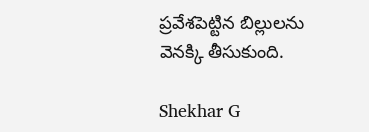ప్రవేశపెట్టిన బిల్లులను వెనక్కి తీసుకుంది.

Shekhar G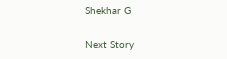Shekhar G

Next Story